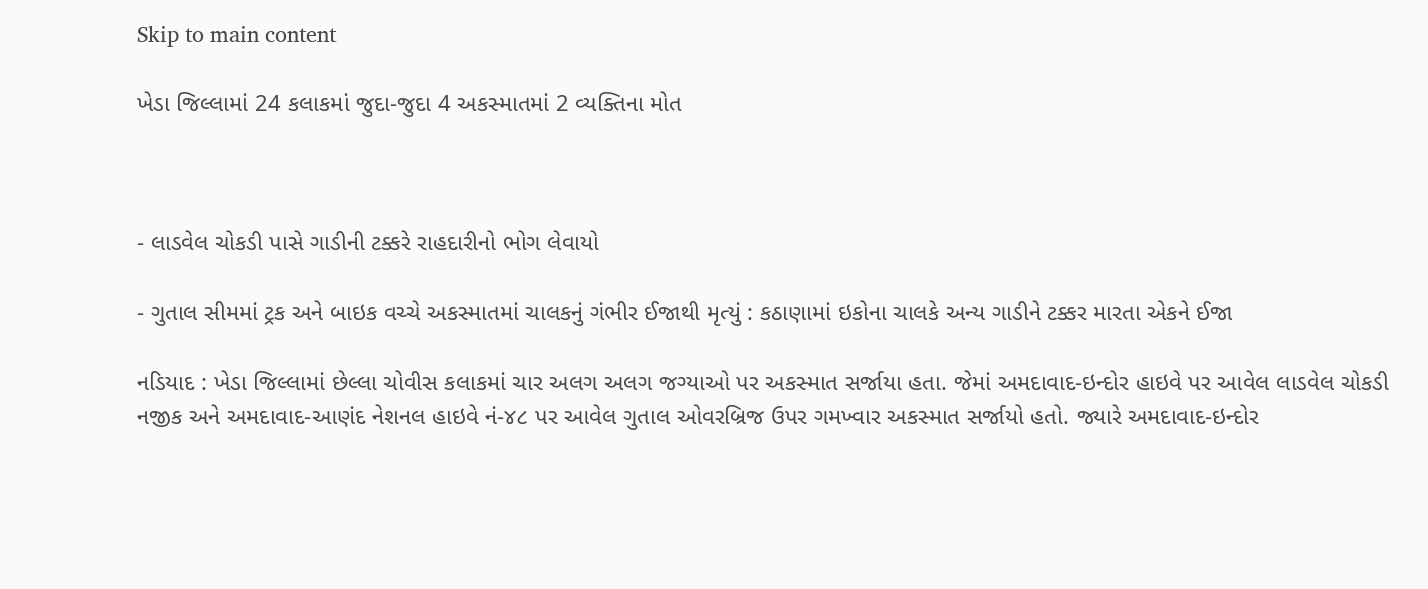Skip to main content

ખેડા જિલ્લામાં 24 કલાકમાં જુદા-જુદા 4 અકસ્માતમાં 2 વ્યક્તિના મોત



- લાડવેલ ચોકડી પાસે ગાડીની ટક્કરે રાહદારીનો ભોગ લેવાયો

- ગુતાલ સીમમાં ટ્રક અને બાઇક વચ્ચે અકસ્માતમાં ચાલકનું ગંભીર ઈજાથી મૃત્યું : કઠાણામાં ઇકોના ચાલકે અન્ય ગાડીને ટક્કર મારતા એકને ઈજા

નડિયાદ : ખેડા જિલ્લામાં છેલ્લા ચોવીસ કલાકમાં ચાર અલગ અલગ જગ્યાઓ પર અકસ્માત સર્જાયા હતા. જેમાં અમદાવાદ-ઇન્દોર હાઇવે પર આવેલ લાડવેલ ચોકડી નજીક અને અમદાવાદ-આણંદ નેશનલ હાઇવે નં-૪૮ પર આવેલ ગુતાલ ઓવરબ્રિજ ઉપર ગમખ્વાર અકસ્માત સર્જાયો હતો. જ્યારે અમદાવાદ-ઇન્દોર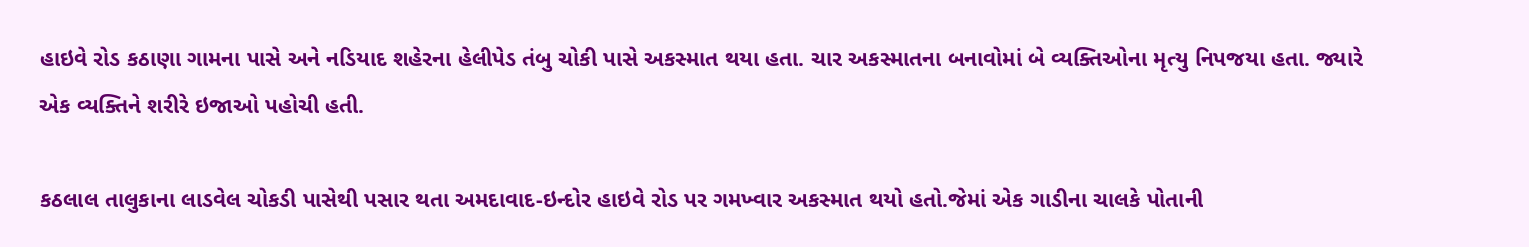હાઇવે રોડ કઠાણા ગામના પાસે અને નડિયાદ શહેરના હેલીપેડ તંબુ ચોકી પાસે અકસ્માત થયા હતા. ચાર અકસ્માતના બનાવોમાં બે વ્યક્તિઓના મૃત્યુ નિપજયા હતા. જ્યારે એક વ્યક્તિને શરીરે ઇજાઓ પહોચી હતી.

કઠલાલ તાલુકાના લાડવેલ ચોકડી પાસેથી પસાર થતા અમદાવાદ-ઇન્દોર હાઇવે રોડ પર ગમખ્વાર અકસ્માત થયો હતો.જેમાં એક ગાડીના ચાલકે પોતાની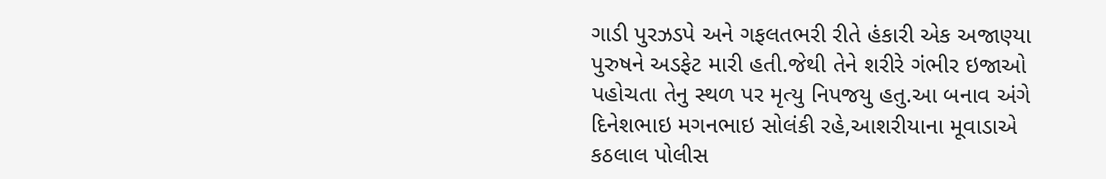ગાડી પુરઝડપે અને ગફલતભરી રીતે હંકારી એક અજાણ્યા પુરુષને અડફેટ મારી હતી.જેથી તેને શરીરે ગંભીર ઇજાઓ પહોચતા તેનુ સ્થળ પર મૃત્યુ નિપજયુ હતુ.આ બનાવ અંગે દિનેશભાઇ મગનભાઇ સોલંકી રહે,આશરીયાના મૂવાડાએ કઠલાલ પોલીસ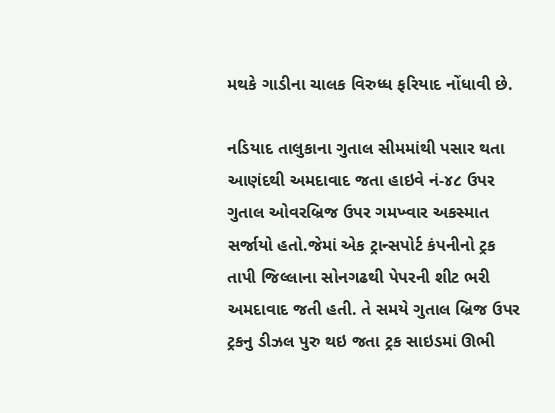મથકે ગાડીના ચાલક વિરુધ્ધ ફરિયાદ નોંધાવી છે.

નડિયાદ તાલુકાના ગુતાલ સીમમાંથી પસાર થતા આણંદથી અમદાવાદ જતા હાઇવે નં-૪૮ ઉપર ગુતાલ ઓવરબ્રિજ ઉપર ગમખ્વાર અકસ્માત સર્જાયો હતો.જેમાં એક ટ્રાન્સપોર્ટ કંપનીનો ટ્રક તાપી જિલ્લાના સોનગઢથી પેપરની શીટ ભરી અમદાવાદ જતી હતી. તે સમયે ગુતાલ બ્રિજ ઉપર ટ્રકનુ ડીઝલ પુરુ થઇ જતા ટ્રક સાઇડમાં ઊભી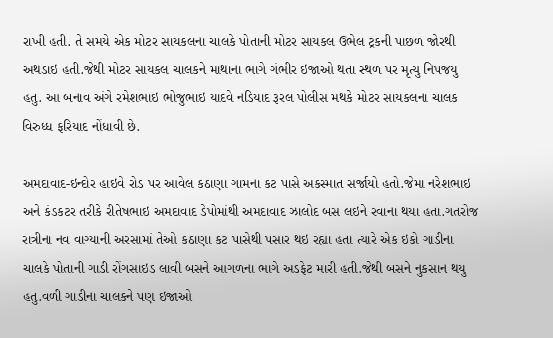રાખી હતી. તે સમયે એક મોટર સાયકલના ચાલકે પોતાની મોટર સાયકલ ઉભેલ ટ્રકની પાછળ જોરથી અથડાઇ હતી.જેથી મોટર સાયકલ ચાલકને માથાના ભાગે ગંભીર ઇજાઓ થતા સ્થળ પર મૃત્યુ નિપજયુ હતુ. આ બનાવ અંગે રમેશભાઇ ભોજુભાઇ યાદવે નડિયાદ રૂરલ પોલીસ મથકે મોટર સાયકલના ચાલક વિરુધ્ધ ફરિયાદ નોંધાવી છે.

અમદાવાદ-ઇન્દોર હાઇવે રોડ પર આવેલ કઠાણા ગામના કટ પાસે અકસ્માત સર્જાયો હતો.જેમા નરેશભાઇ અને કંડકટર તરીકે રીતેષભાઇ અમદાવાદ ડેપોમાંથી અમદાવાદ ઝાલોદ બસ લઇને રવાના થયા હતા.ગતરોજ રાત્રીના નવ વાગ્યાની અરસામાં તેઓ કઠાણા કટ પાસેથી પસાર થઇ રહ્યા હતા ત્યારે એક ઇકો ગાડીના ચાલકે પોતાની ગાડી રોંગસાઇડ લાવી બસને આગળના ભાગે અડફેટ મારી હતી.જેથી બસને નુકસાન થયુ હતુ.વળી ગાડીના ચાલકને પણ ઇજાઓ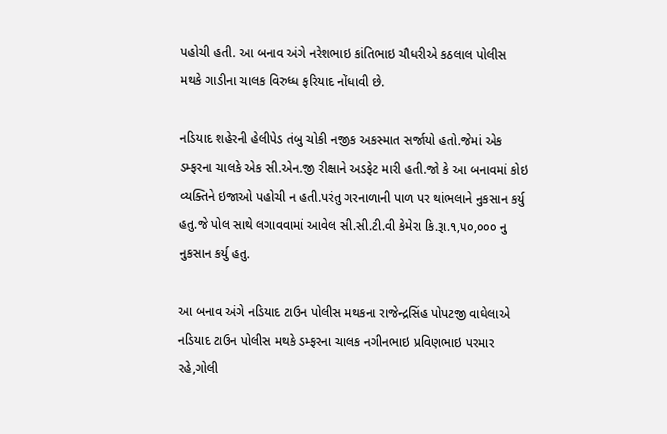પહોચી હતી. આ બનાવ અંગે નરેશભાઇ કાંતિભાઇ ચૌધરીએ કઠલાલ પોલીસ મથકે ગાડીના ચાલક વિરુધ્ધ ફરિયાદ નોંધાવી છે.

નડિયાદ શહેરની હેલીપેડ તંબુ ચોકી નજીક અકસ્માત સર્જાયો હતો.જેમાં એક ડમ્ફરના ચાલકે એક સી.એન.જી રીક્ષાને અડફેટ મારી હતી.જો કે આ બનાવમાં કોઇ વ્યક્તિને ઇજાઓ પહોચી ન હતી.પરંતુ ગરનાળાની પાળ પર થાંભલાને નુકસાન કર્યુ હતુ.જે પોલ સાથે લગાવવામાં આવેલ સી.સી.ટી.વી કેમેરા કિ.રૂા.૧,૫૦,૦૦૦ નુ નુકસાન કર્યુ હતુ.

આ બનાવ અંગે નડિયાદ ટાઉન પોલીસ મથકના રાજેન્દ્રસિંહ પોપટજી વાઘેલાએ નડિયાદ ટાઉન પોલીસ મથકે ડમ્ફરના ચાલક નગીનભાઇ પ્રવિણભાઇ પરમાર રહે,ગોલી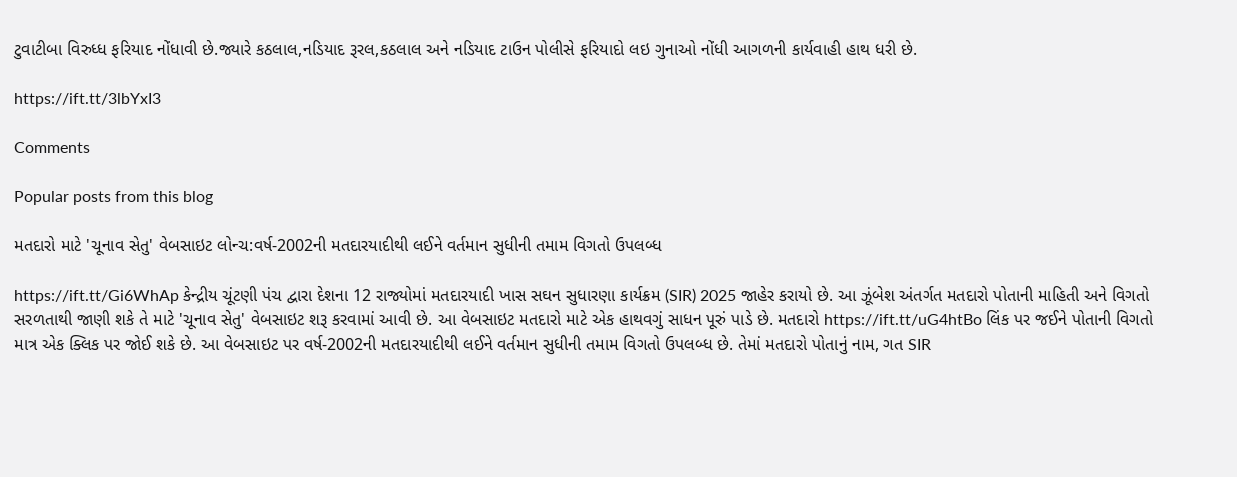ટુવાટીબા વિરુધ્ધ ફરિયાદ નોંધાવી છે.જ્યારે કઠલાલ,નડિયાદ રૂરલ,કઠલાલ અને નડિયાદ ટાઉન પોલીસે ફરિયાદો લઇ ગુનાઓ નોંધી આગળની કાર્યવાહી હાથ ધરી છે.

https://ift.tt/3lbYxI3

Comments

Popular posts from this blog

મતદારો માટે 'ચૂનાવ સેતુ' વેબસાઇટ લોન્ચ:વર્ષ-2002ની મતદારયાદીથી લઈને વર્તમાન સુધીની તમામ વિગતો ઉપલબ્ધ

https://ift.tt/Gi6WhAp કેન્દ્રીય ચૂંટણી પંચ દ્વારા દેશના 12 રાજ્યોમાં મતદારયાદી ખાસ સઘન સુધારણા કાર્યક્રમ (SIR) 2025 જાહેર કરાયો છે. આ ઝૂંબેશ અંતર્ગત મતદારો પોતાની માહિતી અને વિગતો સરળતાથી જાણી શકે તે માટે 'ચૂનાવ સેતુ' વેબસાઇટ શરૂ કરવામાં આવી છે. આ વેબસાઇટ મતદારો માટે એક હાથવગું સાધન પૂરું પાડે છે. મતદારો https://ift.tt/uG4htBo લિંક પર જઈને પોતાની વિગતો માત્ર એક ક્લિક પર જોઈ શકે છે. આ વેબસાઇટ પર વર્ષ-2002ની મતદારયાદીથી લઈને વર્તમાન સુધીની તમામ વિગતો ઉપલબ્ધ છે. તેમાં મતદારો પોતાનું નામ, ગત SIR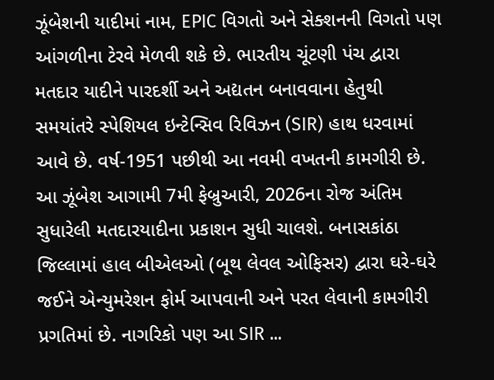ઝૂંબેશની યાદીમાં નામ, EPIC વિગતો અને સેક્શનની વિગતો પણ આંગળીના ટેરવે મેળવી શકે છે. ભારતીય ચૂંટણી પંચ દ્વારા મતદાર યાદીને પારદર્શી અને અદ્યતન બનાવવાના હેતુથી સમયાંતરે સ્પેશિયલ ઇન્ટેન્સિવ રિવિઝન (SIR) હાથ ધરવામાં આવે છે. વર્ષ-1951 પછીથી આ નવમી વખતની કામગીરી છે. આ ઝૂંબેશ આગામી 7મી ફેબ્રુઆરી, 2026ના રોજ અંતિમ સુધારેલી મતદારયાદીના પ્રકાશન સુધી ચાલશે. બનાસકાંઠા જિલ્લામાં હાલ બીએલઓ (બૂથ લેવલ ઓફિસર) દ્વારા ઘરે-ઘરે જઈને એન્યુમરેશન ફોર્મ આપવાની અને પરત લેવાની કામગીરી પ્રગતિમાં છે. નાગરિકો પણ આ SIR ...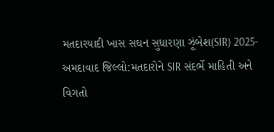મતદારયાદી ખાસ સઘન સુધારણા ઝૂંબેશ(SIR) 2025-અમદાવાદ જિલ્લો:મતદારોને SIR સંદર્ભે માહિતી અને વિગતો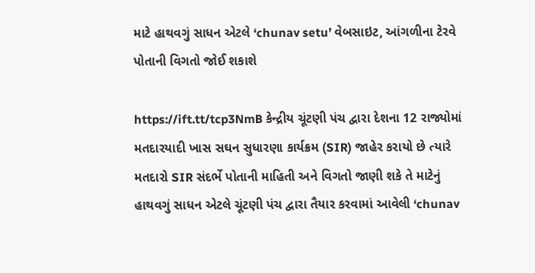માટે હાથવગું સાધન એટલે ‘chunav setu’ વેબસાઇટ, આંગળીના ટેરવે પોતાની વિગતો જોઈ શકાશે

https://ift.tt/tcp3NmB કેન્દ્રીય ચૂંટણી પંચ દ્વારા દેશના 12 રાજ્યોમાં મતદારયાદી ખાસ સઘન સુધારણા કાર્યક્રમ (SIR) જાહેર કરાયો છે ત્યારે મતદારો SIR સંદર્ભે પોતાની માહિતી અને વિગતો જાણી શકે તે માટેનું હાથવગું સાધન એટલે ચૂંટણી પંચ દ્વારા તૈયાર કરવામાં આવેલી ‘chunav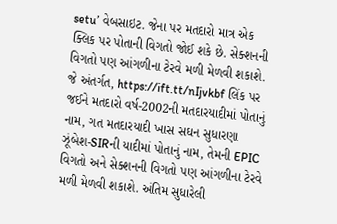setu’ વેબસાઇટ. જેના પર મતદારો માત્ર એક ક્લિક પર પોતાની વિગતો જોઈ શકે છે. સેક્શનની વિગતો પણ આંગળીના ટેરવે મળી મેળવી શકાશે. જે અંતર્ગત, https://ift.tt/nIjvkbf લિંક પર જઈને મતદારો વર્ષ-2002ની મતદારયાદીમાં પોતાનું નામ, ગત મતદારયાદી ખાસ સઘન સુધારણા ઝૂંબેશ-SIRની યાદીમાં પોતાનું નામ, તેમની EPIC વિગતો અને સેક્શનની વિગતો પણ આંગળીના ટેરવે મળી મેળવી શકાશે. અંતિમ સુધારેલી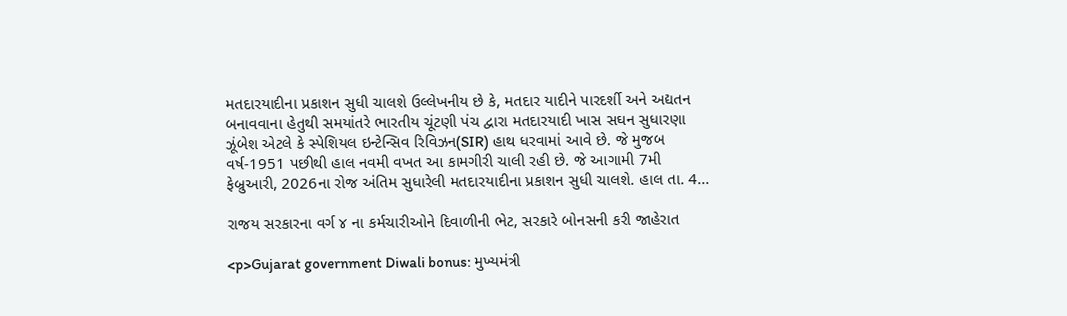મતદારયાદીના પ્રકાશન સુધી ચાલશે ઉલ્લેખનીય છે કે, મતદાર યાદીને પારદર્શી અને અદ્યતન બનાવવાના હેતુથી સમયાંતરે ભારતીય ચૂંટણી પંચ દ્વારા મતદારયાદી ખાસ સઘન સુધારણા ઝૂંબેશ એટલે કે સ્પેશિયલ ઇન્ટેન્સિવ રિવિઝન(SIR) હાથ ધરવામાં આવે છે. જે મુજબ વર્ષ-1951 પછીથી હાલ નવમી વખત આ કામગીરી ચાલી રહી છે. જે આગામી 7મી ફેબ્રુઆરી, 2026ના રોજ અંતિમ સુધારેલી મતદારયાદીના પ્રકાશન સુધી ચાલશે. હાલ તા. 4...

રાજય સરકારના વર્ગ ૪ ના કર્મચારીઓને દિવાળીની ભેટ, સરકારે બોનસની કરી જાહેરાત

<p>Gujarat government Diwali bonus: મુખ્યમંત્રી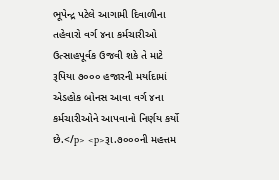ભૂપેન્દ્ર પટેલે આગામી દિવાળીના તહેવારો વર્ગ ૪ના કર્મચારીઓ ઉત્‍સાહપૂર્વક ઉજવી શકે તે માટે રૂપિયા ૭૦૦૦ હજારની મર્યાદામાં એડહોક બોનસ આવા વર્ગ ૪ના કર્મચારીઓને આપવાનો નિર્ણય કર્યો છે.</p> <p>રૂા.૭૦૦૦ની મહત્તમ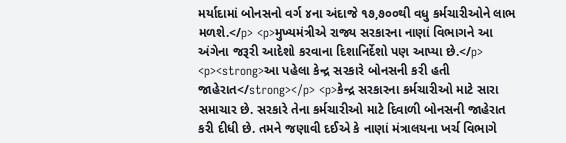મર્યાદામાં બોનસનો વર્ગ ૪ના અંદાજે ૧૭,૭૦૦થી વધુ કર્મચારીઓને લાભ મળશે.</p> <p>મુખ્યમંત્રીએ રાજ્ય સરકારના નાણાં વિભાગને આ અંગેના જરૂરી આદેશો કરવાના દિશાનિર્દેશો પણ આપ્યા છે.</p> <p><strong>આ પહેલા કેન્દ્ર સરકારે બોનસની કરી હતી જાહેરાત</strong></p> <p>કેન્દ્ર સરકારના કર્મચારીઓ માટે સારા સમાચાર છે. સરકારે તેના કર્મચારીઓ માટે દિવાળી બોનસની જાહેરાત કરી દીધી છે. તમને જણાવી દઈએ કે નાણાં મંત્રાલયના ખર્ચ વિભાગે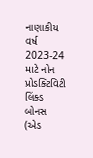નાણાકીય વર્ષ 2023-24 માટે નોન પ્રોડક્ટિવિટી લિંક્ડ બોનસ (એડ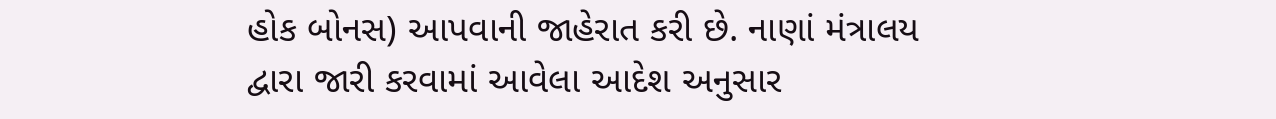હોક બોનસ) આપવાની જાહેરાત કરી છે. નાણાં મંત્રાલય દ્વારા જારી કરવામાં આવેલા આદેશ અનુસાર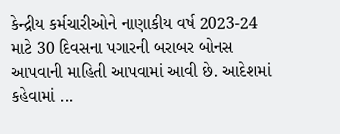કેન્દ્રીય કર્મચારીઓને નાણાકીય વર્ષ 2023-24 માટે 30 દિવસના પગારની બરાબર બોનસ આપવાની માહિતી આપવામાં આવી છે. આદેશમાં કહેવામાં ...